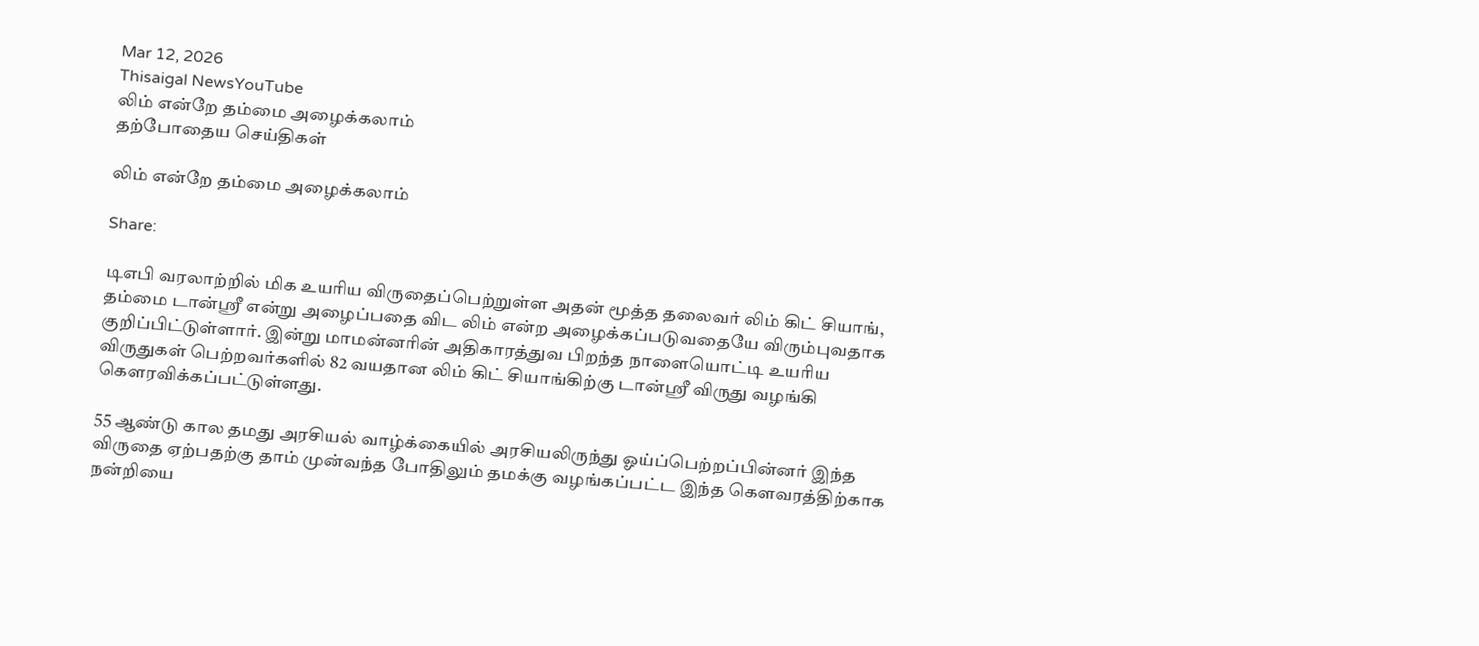Mar 12, 2026
Thisaigal NewsYouTube
லிம் என்றே தம்மை அழைக்கலாம்
தற்போதைய செய்திகள்

லிம் என்றே தம்மை அழைக்கலாம்

Share:

டிஎபி வரலாற்றில் மிக உயரிய விருதைப்பெற்றுள்ள அதன் மூத்த தலைவர் லிம் கிட் சியாங், தம்மை டான்ஸ்ரீ என்று அழைப்பதை விட லிம் என்ற அழைக்கப்படுவதையே விரும்புவதாக குறிப்பிட்டுள்ளார். இன்று மாமன்னரின் அதிகாரத்துவ பிறந்த நாளையொட்டி உயரிய விருதுகள் பெற்றவர்களில் 82 வயதான லிம் கிட் சியாங்கிற்கு டான்ஸ்ரீ விருது வழங்கி கெளரவிக்கப்பட்டுள்ளது.

55 ஆண்டு கால தமது அரசியல் வாழ்க்கையில் அரசியலிருந்து ஓய்ப்பெற்றப்பின்னர் இந்த விருதை ஏற்பதற்கு தாம் முன்வந்த போதிலும் தமக்கு வழங்கப்பட்ட இந்த கெளவரத்திற்காக நன்றியை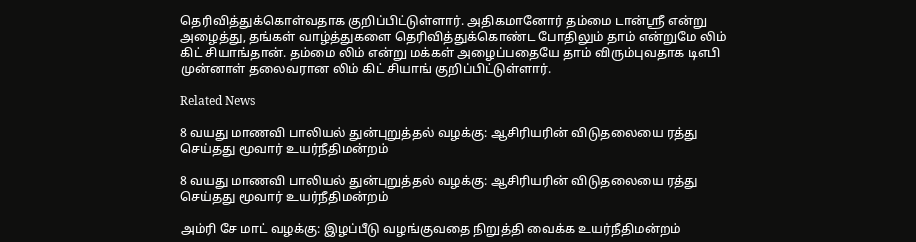தெரிவித்துக்கொள்வதாக குறிப்பிட்டுள்ளார். அதிகமானோர் தம்மை டான்ஸ்ரீ என்று அழைத்து, தங்கள் வாழ்த்துகளை தெரிவித்துக்கொண்ட போதிலும் தாம் என்றுமே லிம் கிட் சியாங்தான். தம்மை லிம் என்று மக்கள் அழைப்பதையே தாம் விரும்புவதாக டிஎபி முன்னாள் தலைவரான லிம் கிட் சியாங் குறிப்பிட்டுள்ளார்.

Related News

8 வயது மாணவி பாலியல் துன்புறுத்தல் வழக்கு: ஆசிரியரின் விடுதலையை ரத்து செய்தது மூவார் உயர்நீதிமன்றம்

8 வயது மாணவி பாலியல் துன்புறுத்தல் வழக்கு: ஆசிரியரின் விடுதலையை ரத்து செய்தது மூவார் உயர்நீதிமன்றம்

அம்ரி சே மாட் வழக்கு: இழப்பீடு வழங்குவதை நிறுத்தி வைக்க உயர்நீதிமன்றம்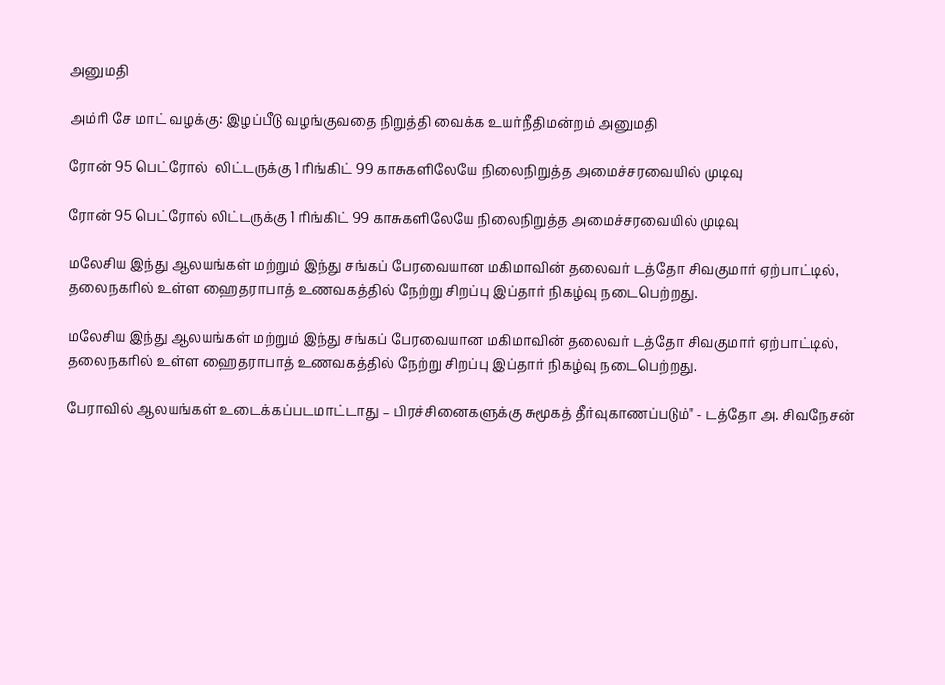அனுமதி

அம்ரி சே மாட் வழக்கு: இழப்பீடு வழங்குவதை நிறுத்தி வைக்க உயர்நீதிமன்றம் அனுமதி

ரோன் 95 பெட்ரோல்  லிட்டருக்கு 1 ரிங்கிட் 99 காசுகளிலேயே நிலைநிறுத்த அமைச்சரவையில் முடிவு

ரோன் 95 பெட்ரோல் லிட்டருக்கு 1 ரிங்கிட் 99 காசுகளிலேயே நிலைநிறுத்த அமைச்சரவையில் முடிவு

மலேசிய இந்து ஆலயங்கள் மற்றும் இந்து சங்கப் பேரவையான மகிமாவின் தலைவர் டத்தோ சிவகுமார் ஏற்பாட்டில், தலைநகரில் உள்ள ஹைதராபாத் உணவகத்தில் நேற்று சிறப்பு இப்தார் நிகழ்வு நடைபெற்றது.

மலேசிய இந்து ஆலயங்கள் மற்றும் இந்து சங்கப் பேரவையான மகிமாவின் தலைவர் டத்தோ சிவகுமார் ஏற்பாட்டில், தலைநகரில் உள்ள ஹைதராபாத் உணவகத்தில் நேற்று சிறப்பு இப்தார் நிகழ்வு நடைபெற்றது.

பேராவில் ஆலயங்கள் உடைக்கப்படமாட்டாது – பிரச்சினைகளுக்கு சுமூகத் தீர்வுகாணப்படும்" - டத்தோ அ. சிவநேசன்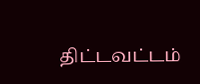திட்டவட்டம்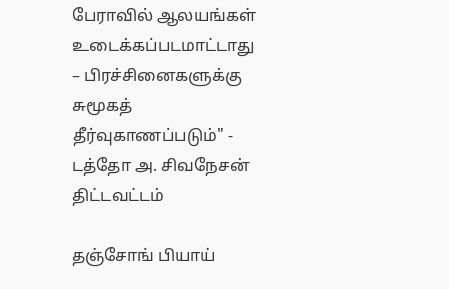பேராவில் ஆலயங்கள் உடைக்கப்படமாட்டாது – பிரச்சினைகளுக்கு சுமூகத் தீர்வுகாணப்படும்" - டத்தோ அ. சிவநேசன் திட்டவட்டம்

தஞ்சோங் பியாய்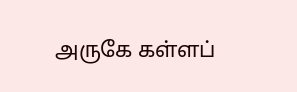அருகே கள்ளப்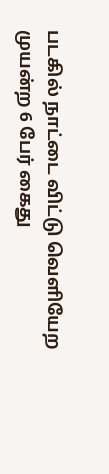படகில் நாட்டை விட்டு வெளியேற முயன்ற 6 பேர் கைது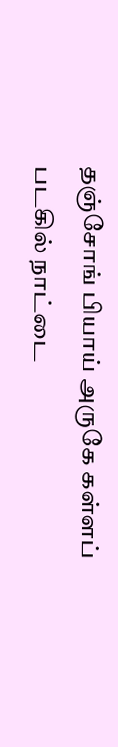தஞ்சோங் பியாய் அருகே கள்ளப் படகில் நாட்டை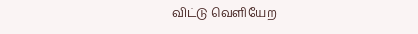விட்டு வெளியேற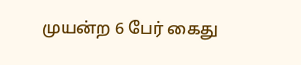முயன்ற 6 பேர் கைது